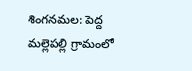శింగనమల: పెద్ద మల్లెపల్లి గ్రామంలో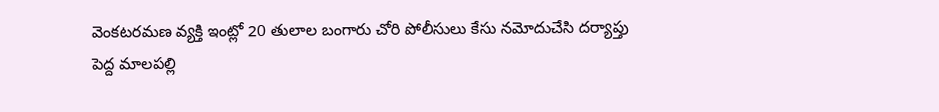వెంకటరమణ వ్యక్తి ఇంట్లో 20 తులాల బంగారు చోరి పోలీసులు కేసు నమోదుచేసి దర్యాప్తు
పెద్ద మాలపల్లి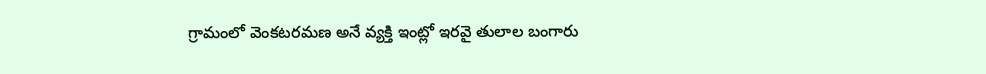గ్రామంలో వెంకటరమణ అనే వ్యక్తి ఇంట్లో ఇరవై తులాల బంగారు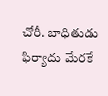చోరీ. బాధితుడు ఫిర్యాదు మేరకే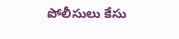పోలీసులు కేసు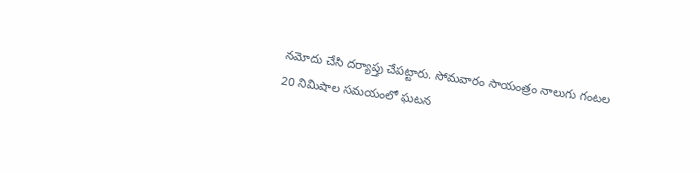నమోదు చేసి దర్యాప్తు చేపట్టారు. సోమవారం సాయంత్రం నాలుగు గంటల 20 నిమిషాల సమయంలో ఘటన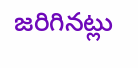జరిగినట్లు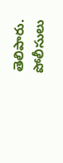తెలిపారు. పోలీసులు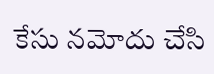కేసు నమోదు చేసి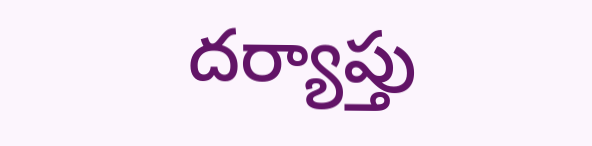దర్యాప్తు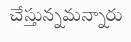చేస్తున్నమన్నారు